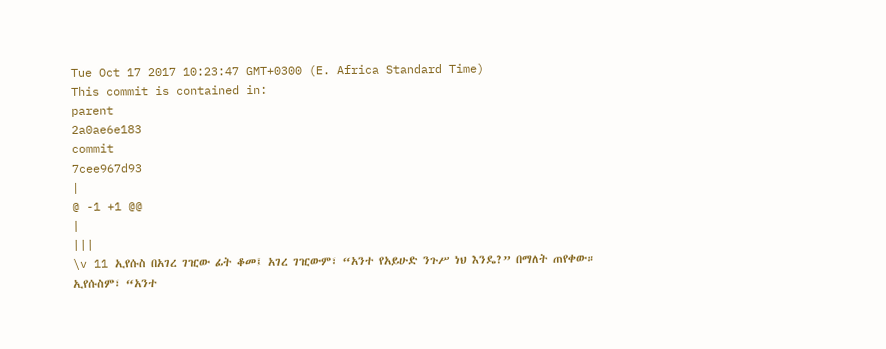Tue Oct 17 2017 10:23:47 GMT+0300 (E. Africa Standard Time)
This commit is contained in:
parent
2a0ae6e183
commit
7cee967d93
|
@ -1 +1 @@
|
|||
\v 11 ኢየሱስ በአገረ ገዢው ፊት ቆመ፤ አገረ ገዢውም፣ “አንተ የአይሁድ ንጉሥ ነህ እንዴ?” በማለት ጠየቀው። ኢየሱስም፣ “አንተ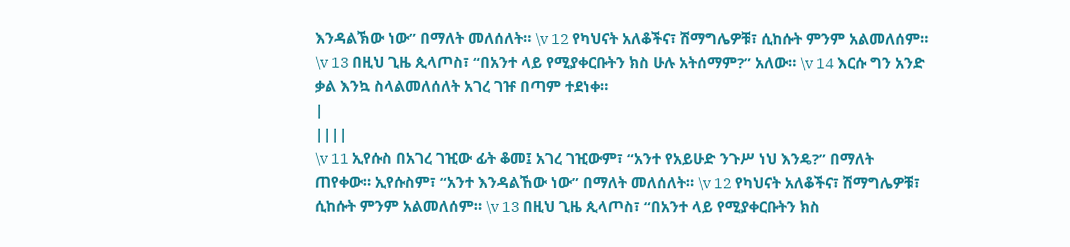እንዳልኽው ነው” በማለት መለሰለት። \v 12 የካህናት አለቆችና፣ ሽማግሌዎቹ፣ ሲከሱት ምንም አልመለሰም። \v 13 በዚህ ጊዜ ጲላጦስ፣ “በአንተ ላይ የሚያቀርቡትን ክስ ሁሉ አትሰማም?” አለው። \v 14 እርሱ ግን አንድ ቃል እንኳ ስላልመለሰለት አገረ ገዡ በጣም ተደነቀ።
|
||||
\v 11 ኢየሱስ በአገረ ገዢው ፊት ቆመ፤ አገረ ገዢውም፣ “አንተ የአይሁድ ንጉሥ ነህ እንዴ?” በማለት ጠየቀው። ኢየሱስም፣ “አንተ እንዳልኸው ነው” በማለት መለሰለት። \v 12 የካህናት አለቆችና፣ ሽማግሌዎቹ፣ ሲከሱት ምንም አልመለሰም። \v 13 በዚህ ጊዜ ጲላጦስ፣ “በአንተ ላይ የሚያቀርቡትን ክስ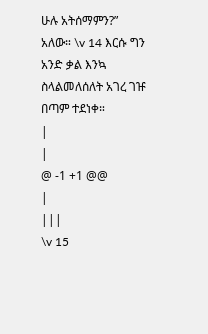ሁሉ አትሰማምን?” አለው። \v 14 እርሱ ግን አንድ ቃል እንኳ ስላልመለሰለት አገረ ገዡ በጣም ተደነቀ።
|
|
@ -1 +1 @@
|
|||
\v 15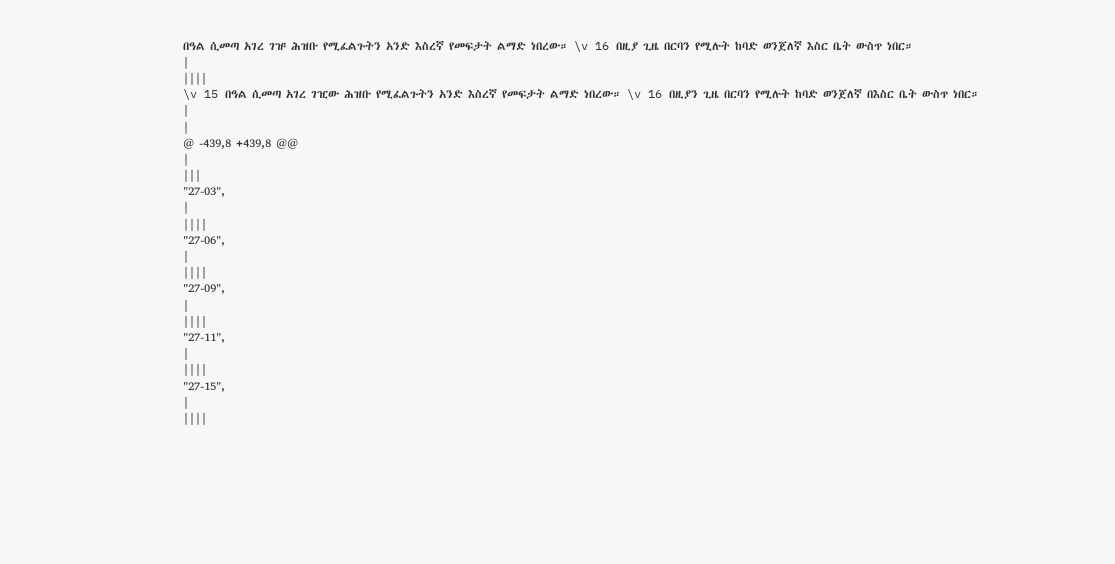በዓል ሲመጣ አገረ ገዡ ሕዝቡ የሚፈልጉትን አንድ እስረኛ የመፍታት ልማድ ነበረው። \v 16 በዚያ ጊዜ በርባን የሚሉት ከባድ ወንጀለኛ እስር ቤት ውስጥ ነበር።
|
||||
\v 15 በዓል ሲመጣ አገረ ገዢው ሕዝቡ የሚፈልጉትን አንድ እስረኛ የመፍታት ልማድ ነበረው። \v 16 በዚያን ጊዜ በርባን የሚሉት ከባድ ወንጀለኛ በእስር ቤት ውስጥ ነበር።
|
|
@ -439,8 +439,8 @@
|
|||
"27-03",
|
||||
"27-06",
|
||||
"27-09",
|
||||
"27-11",
|
||||
"27-15",
|
||||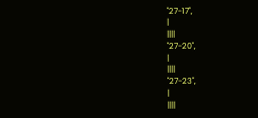"27-17",
|
||||
"27-20",
|
||||
"27-23",
|
||||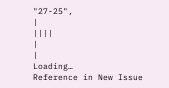"27-25",
|
||||
|
|
Loading…
Reference in New Issue